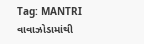Tag: MANTRI
વાવાઝોડામાંથી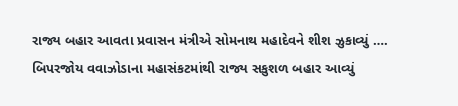રાજ્ય બહાર આવતા પ્રવાસન મંત્રીએ સોમનાથ મહાદેવને શીશ ઝુકાવ્યું ….
બિપરજોય વવાઝોડાના મહાસંકટમાંથી રાજ્ય સકુશળ બહાર આવ્યું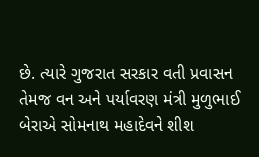છે. ત્યારે ગુજરાત સરકાર વતી પ્રવાસન તેમજ વન અને પર્યાવરણ મંત્રી મુળુભાઈ બેરાએ સોમનાથ મહાદેવને શીશ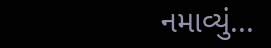નમાવ્યું...